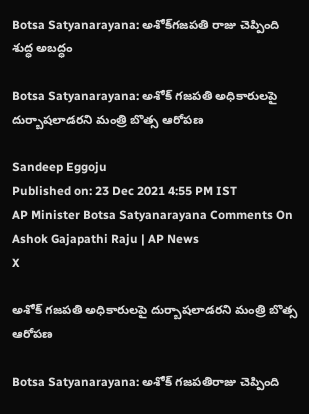Botsa Satyanarayana: అశోక్‌గజపతి రాజు చెప్పింది శుద్ధ అబద్ధం

Botsa Satyanarayana: అశోక్‌ గజపతి అధికారులపై దుర్బాషలాడరని మంత్రి బొత్స ఆరోపణ

Sandeep Eggoju
Published on: 23 Dec 2021 4:55 PM IST
AP Minister Botsa Satyanarayana Comments On Ashok Gajapathi Raju | AP News
X

అశోక్‌ గజపతి అధికారులపై దుర్బాషలాడరని మంత్రి బొత్స ఆరోపణ

Botsa Satyanarayana: అశోక్ గజపతిరాజు చెప్పింది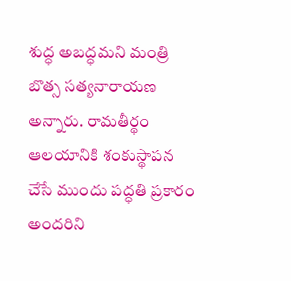శుద్ధ అబద్ధమని మంత్రి బొత్స సత్యనారాయణ అన్నారు. రామతీర్థం ఆలయానికి శంకుస్థాపన చేసే ముందు పద్ధతి ప్రకారం అందరిని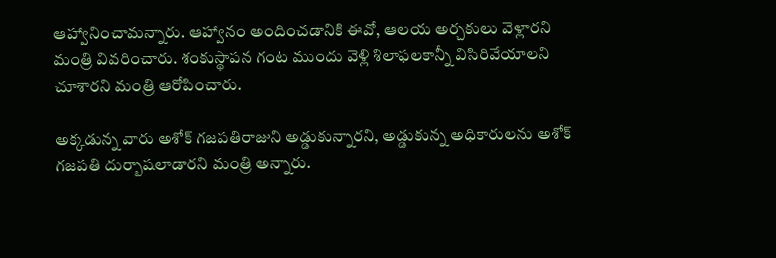ఆహ్వానించామన్నారు. ఆహ్వానం అందించడానికి ఈవో, ఆలయ అర్చకులు వెళ్లారని మంత్రి వివరించారు. శంకుస్థాపన గంట ముందు వెళ్లి శిలాఫలకాన్నీ విసిరివేయాలని చూశారని మంత్రి ఆరోపించారు.

అక్కడున్న వారు అశోక్ గజపతిరాజుని అడ్డుకున్నారని, అడ్డుకున్న అధికారులను అశోక్ గజపతి దుర్బాషలాడారని మంత్రి అన్నారు.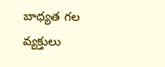బాధ్యత గల వ్యక్తులు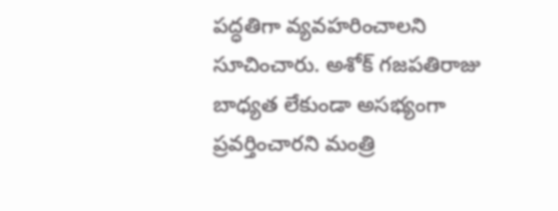పద్ధతిగా వ్యవహరించాలని సూచించారు. అశోక్ గజపతిరాజు బాధ్యత లేకుండా అసభ్యంగా ప్రవర్తించారని మంత్రి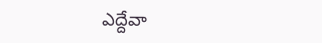ఎద్దేవా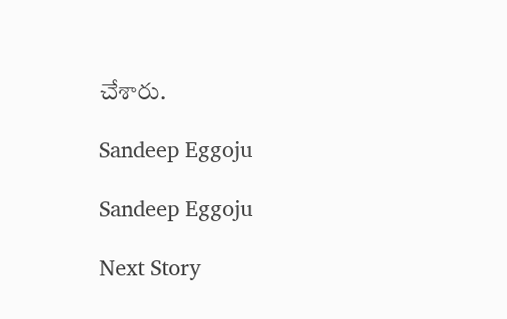చేశారు.

Sandeep Eggoju

Sandeep Eggoju

Next Story